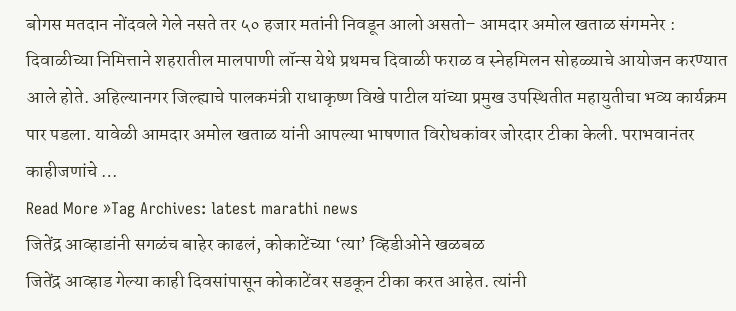बोगस मतदान नोंदवले गेले नसते तर ५० हजार मतांनी निवडून आलो असतो– आमदार अमोल खताळ संगमनेर : दिवाळीच्या निमित्ताने शहरातील मालपाणी लॉन्स येथे प्रथमच दिवाळी फराळ व स्नेहमिलन सोहळ्याचे आयोजन करण्यात आले होते. अहिल्यानगर जिल्ह्याचे पालकमंत्री राधाकृष्ण विखे पाटील यांच्या प्रमुख उपस्थितीत महायुतीचा भव्य कार्यक्रम पार पडला. यावेळी आमदार अमोल खताळ यांनी आपल्या भाषणात विरोधकांवर जोरदार टीका केली. पराभवानंतर काहीजणांचे …
Read More »Tag Archives: latest marathi news
जितेंद्र आव्हाडांनी सगळंच बाहेर काढलं, कोकाटेंच्या ‘त्या’ व्हिडीओने खळबळ
जितेंद्र आव्हाड गेल्या काही दिवसांपासून कोकाटेंवर सडकून टीका करत आहेत. त्यांनी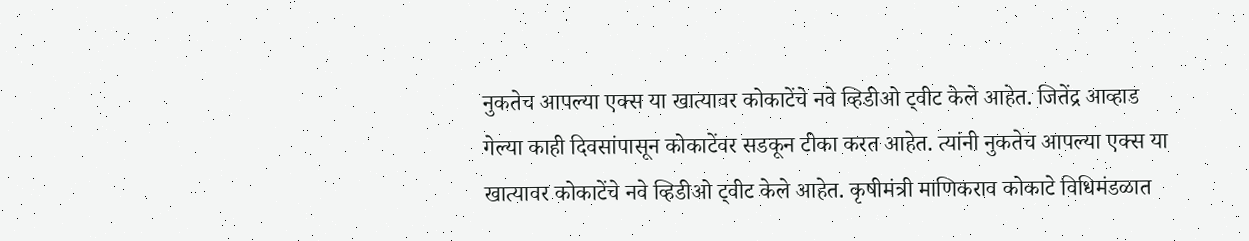नुकतेच आपल्या एक्स या खात्यावर कोकाटेंचे नवे व्हिडीओ ट्वीट केले आहेत. जितेंद्र आव्हाड गेल्या काही दिवसांपासून कोकाटेंवर सडकून टीका करत आहेत. त्यांनी नुकतेच आपल्या एक्स या खात्यावर कोकाटेंचे नवे व्हिडीओ ट्वीट केले आहेत. कृषीमंत्री माणिकराव कोकाटे विधिमंडळात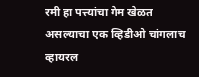रमी हा पत्त्यांचा गेम खेळत असल्याचा एक व्हिडीओ चांगलाच व्हायरल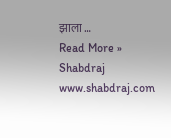झाला …
Read More »
Shabdraj www.shabdraj.com